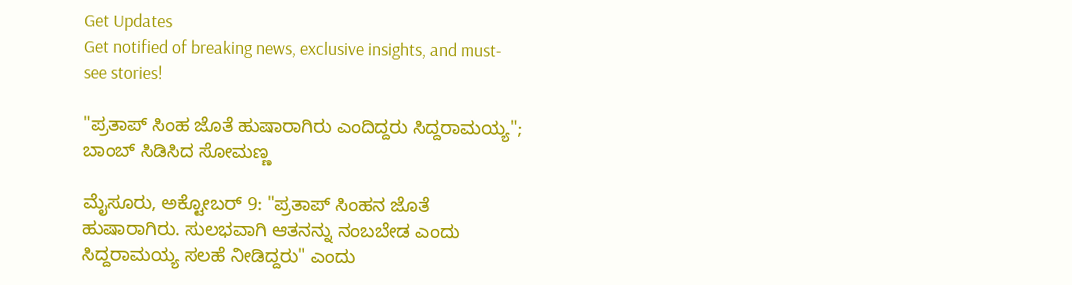Get Updates
Get notified of breaking news, exclusive insights, and must-see stories!

"ಪ್ರತಾಪ್ ಸಿಂಹ ಜೊತೆ ಹುಷಾರಾಗಿರು ಎಂದಿದ್ದರು ಸಿದ್ದರಾಮಯ್ಯ"; ಬಾಂಬ್ ಸಿಡಿಸಿದ ಸೋಮಣ್ಣ

ಮೈಸೂರು, ಅಕ್ಟೋಬರ್ 9: "ಪ್ರತಾಪ್ ಸಿಂಹನ ಜೊತೆ ಹುಷಾರಾಗಿರು. ಸುಲಭವಾಗಿ ಆತನನ್ನು ನಂಬಬೇಡ ಎಂದು ಸಿದ್ದರಾಮಯ್ಯ ಸಲಹೆ ನೀಡಿದ್ದರು" ಎಂದು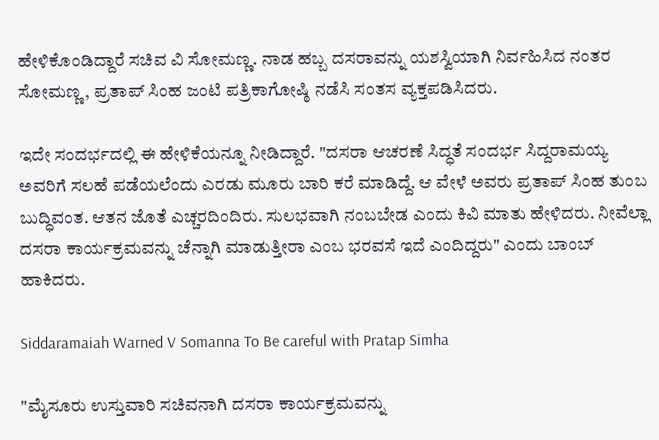ಹೇಳಿಕೊಂಡಿದ್ದಾರೆ ಸಚಿವ ವಿ ಸೋಮಣ್ಣ. ನಾಡ ಹಬ್ಬ ದಸರಾವನ್ನು ಯಶಸ್ವಿಯಾಗಿ ನಿರ್ವಹಿಸಿದ ನಂತರ ಸೋಮಣ್ಣ, ಪ್ರತಾಪ್ ಸಿಂಹ ಜಂಟಿ ಪತ್ರಿಕಾಗೋಷ್ಠಿ ನಡೆಸಿ ಸಂತಸ ವ್ಯಕ್ತಪಡಿಸಿದರು.

ಇದೇ ಸಂದರ್ಭದಲ್ಲಿ ಈ ಹೇಳಿಕೆಯನ್ನೂ ನೀಡಿದ್ದಾರೆ. "ದಸರಾ ಆಚರಣೆ ಸಿದ್ಧತೆ ಸಂದರ್ಭ ಸಿದ್ದರಾಮಯ್ಯ ಅವರಿಗೆ ಸಲಹೆ ಪಡೆಯಲೆಂದು ಎರಡು ಮೂರು ಬಾರಿ ಕರೆ ಮಾಡಿದ್ದೆ. ಆ ವೇಳೆ ಅವರು ಪ್ರತಾಪ್ ಸಿಂಹ ತುಂಬ ಬುದ್ಧಿವಂತ. ಆತನ ಜೊತೆ ಎಚ್ಚರದಿಂದಿರು. ಸುಲಭವಾಗಿ ನಂಬಬೇಡ ಎಂದು ಕಿವಿ ಮಾತು ಹೇಳಿದರು. ನೀವೆಲ್ಲಾ ದಸರಾ ಕಾರ್ಯಕ್ರಮವನ್ನು ಚೆನ್ನಾಗಿ ಮಾಡುತ್ತೀರಾ ಎಂಬ ಭರವಸೆ ಇದೆ ಎಂದಿದ್ದರು" ಎಂದು ಬಾಂಬ್ ಹಾಕಿದರು.

Siddaramaiah Warned V Somanna To Be careful with Pratap Simha

"ಮೈಸೂರು ಉಸ್ತುವಾರಿ ಸಚಿವನಾಗಿ ದಸರಾ ಕಾರ್ಯಕ್ರಮವನ್ನು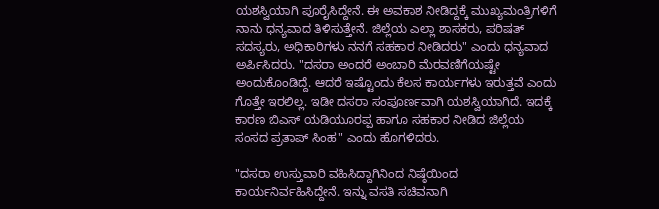ಯಶಸ್ವಿಯಾಗಿ ಪೂರೈಸಿದ್ದೇನೆ. ಈ ಅವಕಾಶ ನೀಡಿದ್ದಕ್ಕೆ ಮುಖ್ಯಮಂತ್ರಿಗಳಿಗೆ ನಾನು ಧನ್ಯವಾದ ತಿಳಿಸುತ್ತೇನೆ. ಜಿಲ್ಲೆಯ ಎಲ್ಲಾ ಶಾಸಕರು, ಪರಿಷತ್ ಸದಸ್ಯರು, ಅಧಿಕಾರಿಗಳು ನನಗೆ ಸಹಕಾರ ನೀಡಿದರು" ಎಂದು ಧನ್ಯವಾದ ಅರ್ಪಿಸಿದರು. "ದಸರಾ ಅಂದರೆ ಅಂಬಾರಿ ಮೆರವಣಿಗೆಯಷ್ಟೇ ಅಂದುಕೊಂಡಿದ್ದೆ. ಆದರೆ ಇಷ್ಟೊಂದು ಕೆಲಸ ಕಾರ್ಯಗಳು ಇರುತ್ತವೆ ಎಂದು ಗೊತ್ತೇ ಇರಲಿಲ್ಲ. ಇಡೀ ದಸರಾ ಸಂಪೂರ್ಣವಾಗಿ ಯಶಸ್ವಿಯಾಗಿದೆ. ಇದಕ್ಕೆ ಕಾರಣ ಬಿಎಸ್ ಯಡಿಯೂರಪ್ಪ ಹಾಗೂ ಸಹಕಾರ ನೀಡಿದ ಜಿಲ್ಲೆಯ ಸಂಸದ ಪ್ರತಾಪ್ ಸಿಂಹ" ಎಂದು ಹೊಗಳಿದರು.

"ದಸರಾ ಉಸ್ತುವಾರಿ ವಹಿಸಿದ್ದಾಗಿನಿಂದ ನಿಷ್ಠೆಯಿಂದ ಕಾರ್ಯನಿರ್ವಹಿಸಿದ್ದೇನೆ. ಇನ್ನು ವಸತಿ ಸಚಿವನಾಗಿ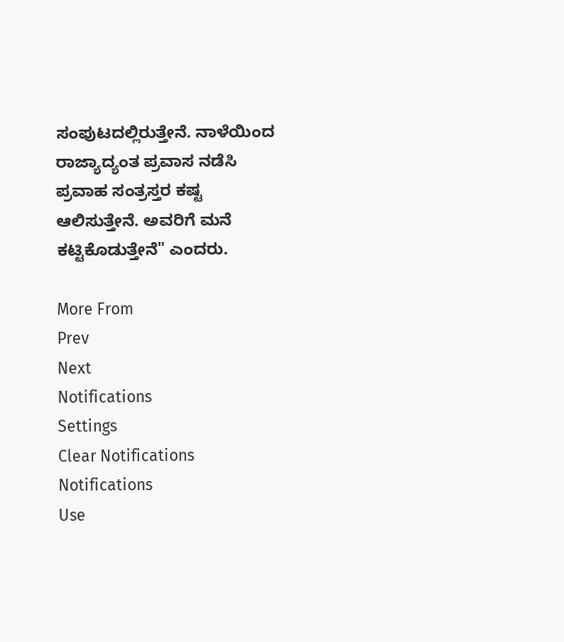ಸಂಪುಟದಲ್ಲಿರುತ್ತೇನೆ. ನಾಳೆಯಿಂದ ರಾಜ್ಯಾದ್ಯಂತ ಪ್ರವಾಸ ನಡೆಸಿ ಪ್ರವಾಹ ಸಂತ್ರಸ್ತರ ಕಷ್ಟ ಆಲಿಸುತ್ತೇನೆ. ಅವರಿಗೆ ಮನೆ ಕಟ್ಟಿಕೊಡುತ್ತೇನೆ" ಎಂದರು.

More From
Prev
Next
Notifications
Settings
Clear Notifications
Notifications
Use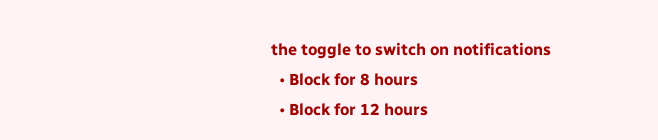the toggle to switch on notifications
  • Block for 8 hours
  • Block for 12 hours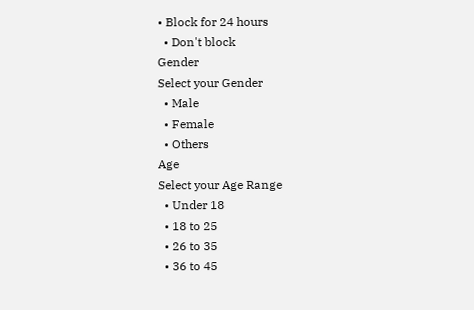• Block for 24 hours
  • Don't block
Gender
Select your Gender
  • Male
  • Female
  • Others
Age
Select your Age Range
  • Under 18
  • 18 to 25
  • 26 to 35
  • 36 to 45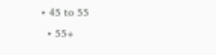• 45 to 55
  • 55+